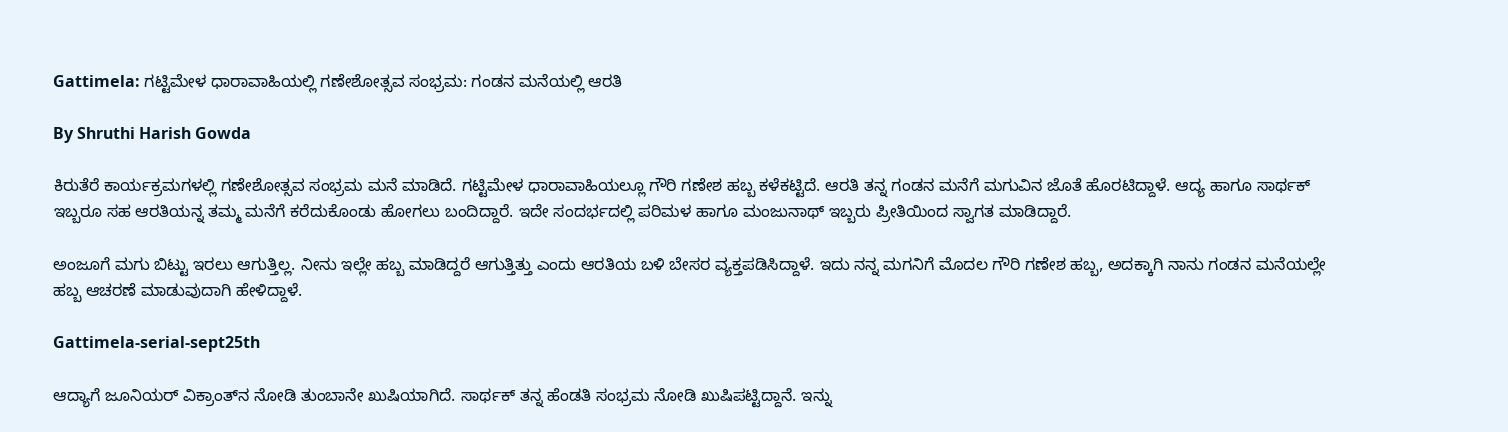Gattimela: ಗಟ್ಟಿಮೇಳ ಧಾರಾವಾಹಿಯಲ್ಲಿ ಗಣೇಶೋತ್ಸವ ಸಂಭ್ರಮ: ಗಂಡನ ಮನೆಯಲ್ಲಿ ಆರತಿ

By Shruthi Harish Gowda

ಕಿರುತೆರೆ ಕಾರ್ಯಕ್ರಮಗಳಲ್ಲಿ ಗಣೇಶೋತ್ಸವ ಸಂಭ್ರಮ ಮನೆ ಮಾಡಿದೆ. ಗಟ್ಟಿಮೇಳ ಧಾರಾವಾಹಿಯಲ್ಲೂ ಗೌರಿ ಗಣೇಶ ಹಬ್ಬ ಕಳೆಕಟ್ಟಿದೆ. ಆರತಿ ತನ್ನ ಗಂಡನ ಮನೆಗೆ ಮಗುವಿನ ಜೊತೆ ಹೊರಟಿದ್ದಾಳೆ. ಆದ್ಯ ಹಾಗೂ ಸಾರ್ಥಕ್ ಇಬ್ಬರೂ ಸಹ ಆರತಿಯನ್ನ ತಮ್ಮ ಮನೆಗೆ ಕರೆದುಕೊಂಡು ಹೋಗಲು ಬಂದಿದ್ದಾರೆ. ಇದೇ ಸಂದರ್ಭದಲ್ಲಿ ಪರಿಮಳ ಹಾಗೂ ಮಂಜುನಾಥ್ ಇಬ್ಬರು ಪ್ರೀತಿಯಿಂದ ಸ್ವಾಗತ ಮಾಡಿದ್ದಾರೆ.

ಅಂಜೂಗೆ ಮಗು ಬಿಟ್ಟು ಇರಲು ಆಗುತ್ತಿಲ್ಲ. ನೀನು ಇಲ್ಲೇ ಹಬ್ಬ ಮಾಡಿದ್ದರೆ ಆಗುತ್ತಿತ್ತು ಎಂದು ಆರತಿಯ ಬಳಿ ಬೇಸರ ವ್ಯಕ್ತಪಡಿಸಿದ್ದಾಳೆ. ಇದು ನನ್ನ ಮಗನಿಗೆ ಮೊದಲ ಗೌರಿ ಗಣೇಶ ಹಬ್ಬ, ಅದಕ್ಕಾಗಿ ನಾನು ಗಂಡನ ಮನೆಯಲ್ಲೇ ಹಬ್ಬ ಆಚರಣೆ ಮಾಡುವುದಾಗಿ ಹೇಳಿದ್ದಾಳೆ.

Gattimela-serial-sept25th

ಆದ್ಯಾಗೆ ಜೂನಿಯರ್ ವಿಕ್ರಾಂತ್‌ನ ನೋಡಿ ತುಂಬಾನೇ ಖುಷಿಯಾಗಿದೆ. ಸಾರ್ಥಕ್ ತನ್ನ ಹೆಂಡತಿ ಸಂಭ್ರಮ ನೋಡಿ ಖುಷಿಪಟ್ಟಿದ್ದಾನೆ. ಇನ್ನು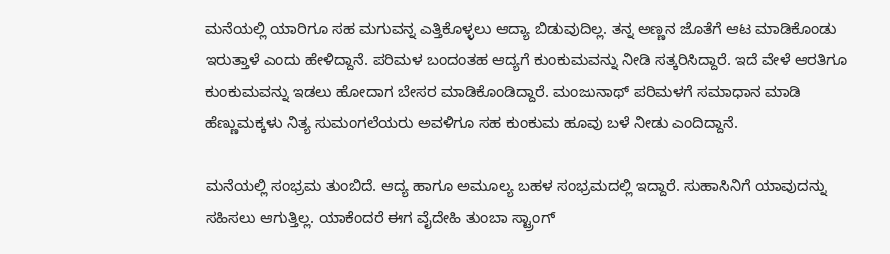ಮನೆಯಲ್ಲಿ ಯಾರಿಗೂ ಸಹ ಮಗುವನ್ನ ಎತ್ತಿಕೊಳ್ಳಲು ಆದ್ಯಾ ಬಿಡುವುದಿಲ್ಲ. ತನ್ನ ಅಣ್ಣನ ಜೊತೆಗೆ ಆಟ ಮಾಡಿಕೊಂಡು ಇರುತ್ತಾಳೆ ಎಂದು ಹೇಳಿದ್ದಾನೆ. ಪರಿಮಳ ಬಂದಂತಹ ಆದ್ಯಗೆ ಕುಂಕುಮವನ್ನು ನೀಡಿ ಸತ್ಕರಿಸಿದ್ದಾರೆ. ಇದೆ ವೇಳೆ ಆರತಿಗೂ ಕುಂಕುಮವನ್ನು ಇಡಲು ಹೋದಾಗ ಬೇಸರ ಮಾಡಿಕೊಂಡಿದ್ದಾರೆ. ಮಂಜುನಾಥ್ ಪರಿಮಳಗೆ ಸಮಾಧಾನ ಮಾಡಿ ಹೆಣ್ಣುಮಕ್ಕಳು ನಿತ್ಯ ಸುಮಂಗಲೆಯರು ಅವಳಿಗೂ ಸಹ ಕುಂಕುಮ ಹೂವು ಬಳೆ ನೀಡು ಎಂದಿದ್ದಾನೆ.

ಮನೆಯಲ್ಲಿ ಸಂಭ್ರಮ ತುಂಬಿದೆ. ಆದ್ಯ ಹಾಗೂ ಅಮೂಲ್ಯ ಬಹಳ ಸಂಭ್ರಮದಲ್ಲಿ ಇದ್ದಾರೆ. ಸುಹಾಸಿನಿಗೆ ಯಾವುದನ್ನು ಸಹಿಸಲು ಆಗುತ್ತಿಲ್ಲ. ಯಾಕೆಂದರೆ ಈಗ ವೈದೇಹಿ ತುಂಬಾ ಸ್ಟ್ರಾಂಗ್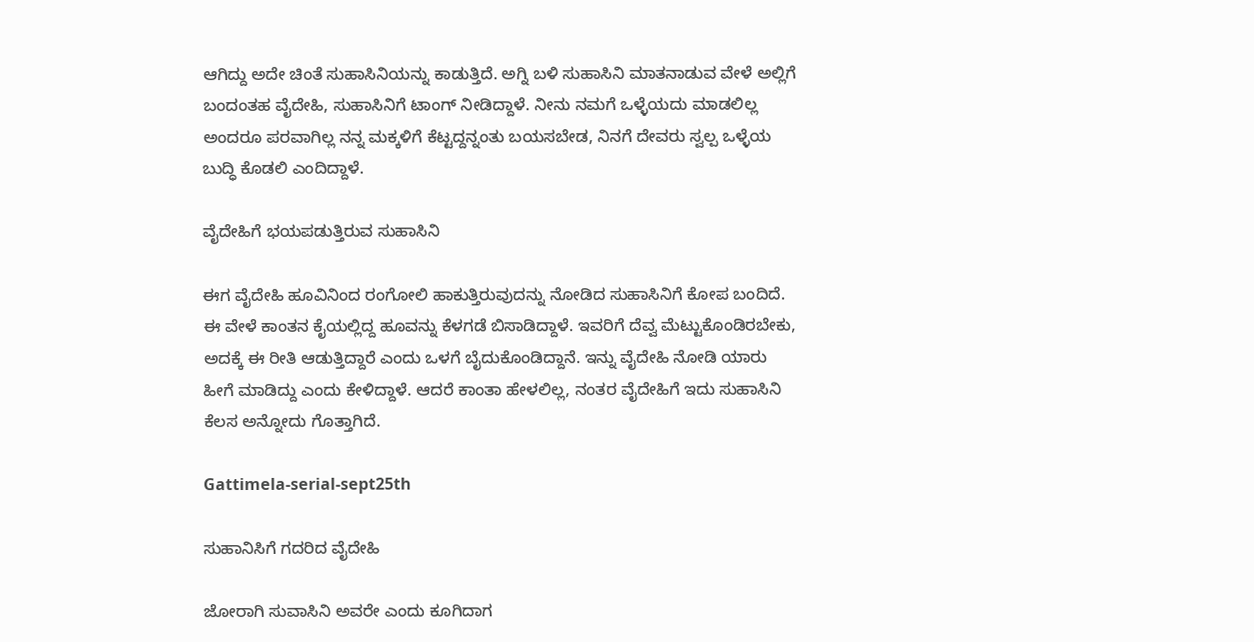ಆಗಿದ್ದು ಅದೇ ಚಿಂತೆ ಸುಹಾಸಿನಿಯನ್ನು ಕಾಡುತ್ತಿದೆ. ಅಗ್ನಿ ಬಳಿ ಸುಹಾಸಿನಿ ಮಾತನಾಡುವ ವೇಳೆ ಅಲ್ಲಿಗೆ ಬಂದಂತಹ ವೈದೇಹಿ, ಸುಹಾಸಿನಿಗೆ ಟಾಂಗ್ ನೀಡಿದ್ದಾಳೆ. ನೀನು ನಮಗೆ ಒಳ್ಳೆಯದು ಮಾಡಲಿಲ್ಲ ಅಂದರೂ ಪರವಾಗಿಲ್ಲ ನನ್ನ ಮಕ್ಕಳಿಗೆ ಕೆಟ್ಟದ್ದನ್ನಂತು ಬಯಸಬೇಡ, ನಿನಗೆ ದೇವರು ಸ್ವಲ್ಪ ಒಳ್ಳೆಯ ಬುದ್ಧಿ ಕೊಡಲಿ ಎಂದಿದ್ದಾಳೆ.

ವೈದೇಹಿಗೆ ಭಯಪಡುತ್ತಿರುವ ಸುಹಾಸಿನಿ

ಈಗ ವೈದೇಹಿ ಹೂವಿನಿಂದ ರಂಗೋಲಿ ಹಾಕುತ್ತಿರುವುದನ್ನು ನೋಡಿದ ಸುಹಾಸಿನಿಗೆ ಕೋಪ ಬಂದಿದೆ. ಈ ವೇಳೆ ಕಾಂತನ ಕೈಯಲ್ಲಿದ್ದ ಹೂವನ್ನು ಕೆಳಗಡೆ ಬಿಸಾಡಿದ್ದಾಳೆ. ಇವರಿಗೆ ದೆವ್ವ ಮೆಟ್ಟುಕೊಂಡಿರಬೇಕು, ಅದಕ್ಕೆ ಈ ರೀತಿ ಆಡುತ್ತಿದ್ದಾರೆ ಎಂದು ಒಳಗೆ ಬೈದುಕೊಂಡಿದ್ದಾನೆ. ಇನ್ನು ವೈದೇಹಿ ನೋಡಿ ಯಾರು ಹೀಗೆ ಮಾಡಿದ್ದು ಎಂದು ಕೇಳಿದ್ದಾಳೆ. ಆದರೆ ಕಾಂತಾ ಹೇಳಲಿಲ್ಲ, ನಂತರ ವೈದೇಹಿಗೆ ಇದು ಸುಹಾಸಿನಿ ಕೆಲಸ ಅನ್ನೋದು ಗೊತ್ತಾಗಿದೆ.

Gattimela-serial-sept25th

ಸುಹಾನಿಸಿಗೆ ಗದರಿದ ವೈದೇಹಿ

ಜೋರಾಗಿ ಸುವಾಸಿನಿ ಅವರೇ ಎಂದು ಕೂಗಿದಾಗ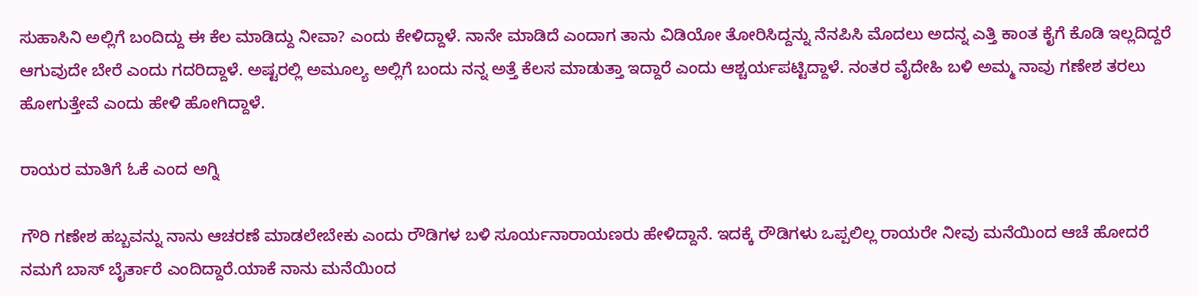ಸುಹಾಸಿನಿ ಅಲ್ಲಿಗೆ ಬಂದಿದ್ದು ಈ ಕೆಲ ಮಾಡಿದ್ದು ನೀವಾ? ಎಂದು ಕೇಳಿದ್ದಾಳೆ. ನಾನೇ ಮಾಡಿದೆ ಎಂದಾಗ ತಾನು ವಿಡಿಯೋ ತೋರಿಸಿದ್ದನ್ನು ನೆನಪಿಸಿ ಮೊದಲು ಅದನ್ನ ಎತ್ತಿ ಕಾಂತ ಕೈಗೆ ಕೊಡಿ ಇಲ್ಲದಿದ್ದರೆ ಆಗುವುದೇ ಬೇರೆ ಎಂದು ಗದರಿದ್ದಾಳೆ. ಅಷ್ಟರಲ್ಲಿ ಅಮೂಲ್ಯ ಅಲ್ಲಿಗೆ ಬಂದು ನನ್ನ ಅತ್ತೆ ಕೆಲಸ ಮಾಡುತ್ತಾ ಇದ್ದಾರೆ ಎಂದು ಆಶ್ಚರ್ಯಪಟ್ಟಿದ್ದಾಳೆ. ನಂತರ ವೈದೇಹಿ ಬಳಿ ಅಮ್ಮ ನಾವು ಗಣೇಶ ತರಲು ಹೋಗುತ್ತೇವೆ ಎಂದು ಹೇಳಿ ಹೋಗಿದ್ದಾಳೆ.

ರಾಯರ ಮಾತಿಗೆ ‌ಓಕೆ ಎಂದ ಅಗ್ನಿ

ಗೌರಿ ಗಣೇಶ ಹಬ್ಬವನ್ನು ನಾನು ಆಚರಣೆ ಮಾಡಲೇಬೇಕು ಎಂದು ರೌಡಿಗಳ ಬಳಿ ಸೂರ್ಯನಾರಾಯಣರು ಹೇಳಿದ್ದಾನೆ. ಇದಕ್ಕೆ ರೌಡಿಗಳು ಒಪ್ಪಲಿಲ್ಲ ರಾಯರೇ ನೀವು ಮನೆಯಿಂದ ಆಚೆ ಹೋದರೆ ನಮಗೆ ಬಾಸ್ ಬೈರ್ತಾರೆ ಎಂದಿದ್ದಾರೆ.ಯಾಕೆ ನಾನು ಮನೆಯಿಂದ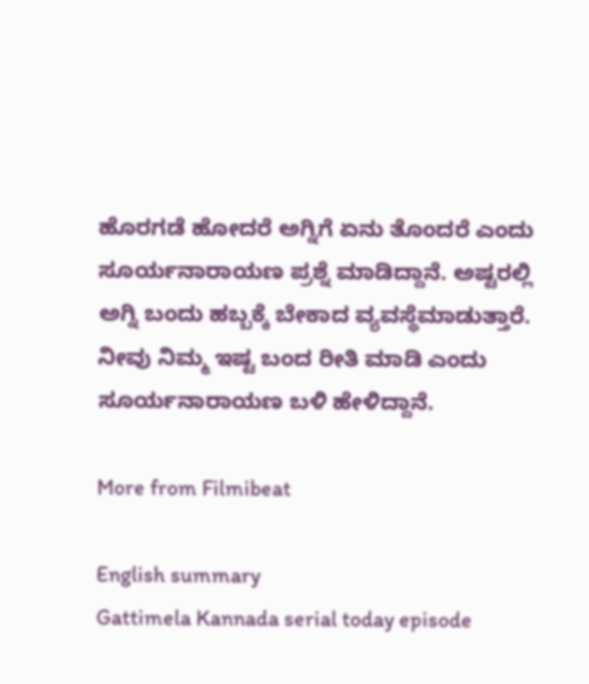ಹೊರಗಡೆ ಹೋದರೆ ಅಗ್ನಿಗೆ ಏನು ತೊಂದರೆ ಎಂದು ಸೂರ್ಯನಾರಾಯಣ ಪ್ರಶ್ನೆ ಮಾಡಿದ್ದಾನೆ. ಅಷ್ಟರಲ್ಲಿ ಅಗ್ನಿ ಬಂದು ಹಬ್ಬಕ್ಕೆ ಬೇಕಾದ ವ್ಯವಸ್ಥೆಮಾಡುತ್ತಾರೆ. ನೀವು ನಿಮ್ಮ ಇಷ್ಟ ಬಂದ ರೀತಿ ಮಾಡಿ ಎಂದು ಸೂರ್ಯನಾರಾಯಣ ಬಳಿ ಹೇಳಿದ್ದಾನೆ.

More from Filmibeat

English summary
Gattimela Kannada serial today episode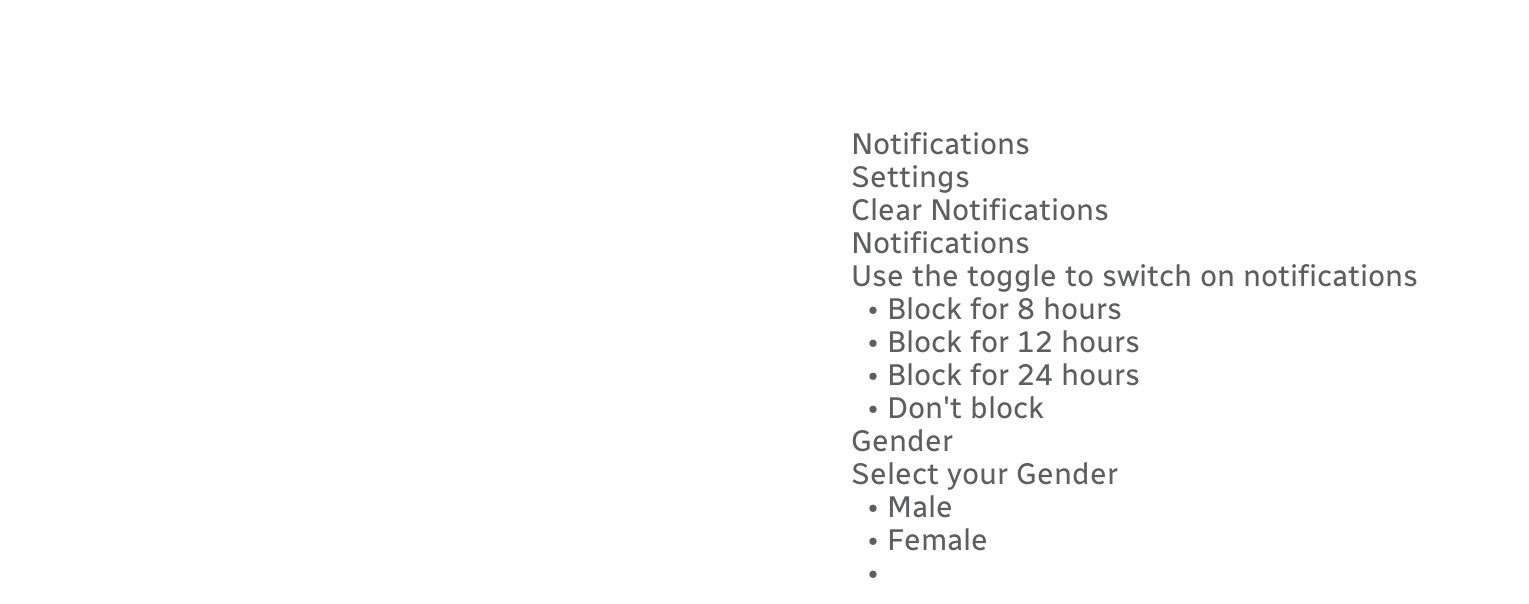Notifications
Settings
Clear Notifications
Notifications
Use the toggle to switch on notifications
  • Block for 8 hours
  • Block for 12 hours
  • Block for 24 hours
  • Don't block
Gender
Select your Gender
  • Male
  • Female
  •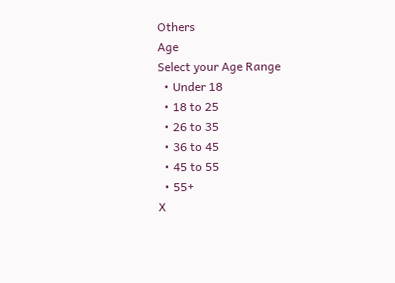Others
Age
Select your Age Range
  • Under 18
  • 18 to 25
  • 26 to 35
  • 36 to 45
  • 45 to 55
  • 55+
X